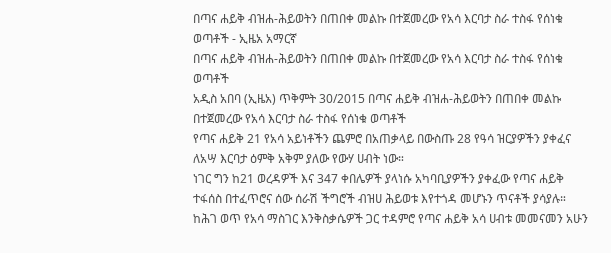በጣና ሐይቅ ብዝሐ-ሕይወትን በጠበቀ መልኩ በተጀመረው የአሳ እርባታ ስራ ተስፋ የሰነቁ ወጣቶች - ኢዜአ አማርኛ
በጣና ሐይቅ ብዝሐ-ሕይወትን በጠበቀ መልኩ በተጀመረው የአሳ እርባታ ስራ ተስፋ የሰነቁ ወጣቶች
አዲስ አበባ (ኢዜአ) ጥቅምት 30/2015 በጣና ሐይቅ ብዝሐ-ሕይወትን በጠበቀ መልኩ በተጀመረው የአሳ እርባታ ስራ ተስፋ የሰነቁ ወጣቶች
የጣና ሐይቅ 21 የአሳ አይነቶችን ጨምሮ በአጠቃላይ በውስጡ 28 የዓሳ ዝርያዎችን ያቀፈና ለአሣ እርባታ ዕምቅ አቅም ያለው የውሃ ሀብት ነው።
ነገር ግን ከ21 ወረዳዎች እና 347 ቀበሌዎች ያላነሱ አካባቢያዎችን ያቀፈው የጣና ሐይቅ ተፋሰስ በተፈጥሮና ሰው ሰራሽ ችግሮች ብዝሀ ሕይወቱ እየተጎዳ መሆኑን ጥናቶች ያሳያሉ።
ከሕገ ወጥ የአሳ ማስገር እንቅስቃሴዎች ጋር ተዳምሮ የጣና ሐይቅ አሳ ሀብቱ መመናመን አሁን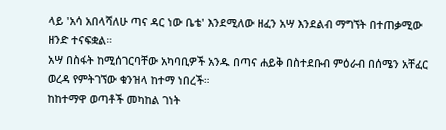ላይ 'አሳ አበላሻለሁ ጣና ዳር ነው ቤቴ' እንደሚለው ዘፈን አሣ እንደልብ ማግኘት በተጠቃሚው ዘንድ ተናፍቋል።
አሣ በስፋት ከሚሰገርባቸው አካባቢዎች አንዱ በጣና ሐይቅ በስተደቡብ ምዕራብ በሰሜን አቸፈር ወረዳ የምትገኘው ቁንዝላ ከተማ ነበረች።
ከከተማዋ ወጣቶች መካከል ገነት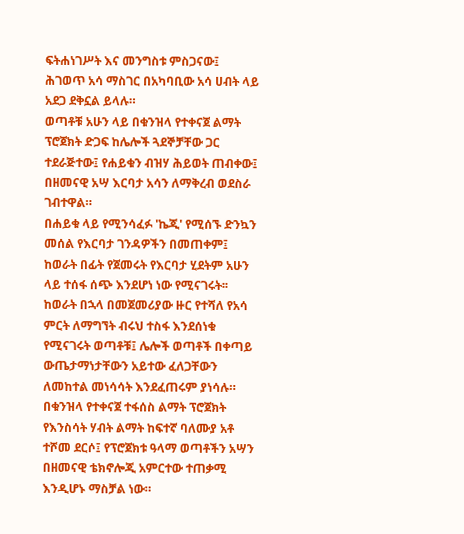ፍትሐነገሥት እና መንግስቱ ምስጋናው፤ ሕገወጥ አሳ ማስገር በአካባቢው አሳ ሀብት ላይ አደጋ ደቅኗል ይላሉ።
ወጣቶቹ አሁን ላይ በቁንዝላ የተቀናጀ ልማት ፕሮጀክት ድጋፍ ከሌሎች ጓደኞቻቸው ጋር ተደራጅተው፤ የሐይቁን ብዝሃ ሕይወት ጠብቀው፤ በዘመናዊ አሣ እርባታ አሳን ለማቅረብ ወደስራ ገብተዋል።
በሐይቁ ላይ የሚንሳፈፉ 'ኬጂ' የሚሰኙ ድንኳን መሰል የእርባታ ገንዳዎችን በመጠቀም፤ ከወራት በፊት የጀመሩት የእርባታ ሂደትም አሁን ላይ ተሰፋ ሰጭ እንደሆነ ነው የሚናገሩት፡፡
ከወራት በኋላ በመጀመሪያው ዙር የተሻለ የአሳ ምርት ለማግኘት ብሩህ ተስፋ እንደሰነቁ የሚናገሩት ወጣቶቹ፤ ሌሎች ወጣቶች በቀጣይ ውጤታማነታቸውን አይተው ፈለጋቸውን ለመከተል መነሳሳት እንደፈጠሩም ያነሳሉ።
በቁንዝላ የተቀናጀ ተፋሰስ ልማት ፕሮጀክት የእንስሳት ሃብት ልማት ከፍተኛ ባለሙያ አቶ ተሾመ ደርሶ፤ የፕሮጀክቱ ዓላማ ወጣቶችን አሣን በዘመናዊ ቴክኖሎጂ አምርተው ተጠቃሚ እንዲሆኑ ማስቻል ነው።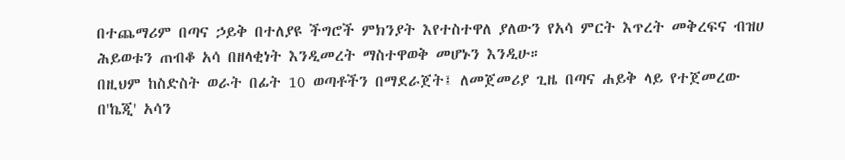በተጨማሪም በጣና ኃይቅ በተለያዩ ችግሮች ምክንያት እየተስተዋለ ያለውን የአሳ ምርት እጥረት መቅረፍና ብዝሀ ሕይወቱን ጠብቆ አሳ በዘላቂነት እንዲመረት ማስተዋወቅ መሆኑን እንዲሁ።
በዚህም ከስድስት ወራት በፊት 10 ወጣቶችን በማደራጀት፤ ለመጀመሪያ ጊዜ በጣና ሐይቅ ላይ የተጀመረው በ'ኬጂ' አሳን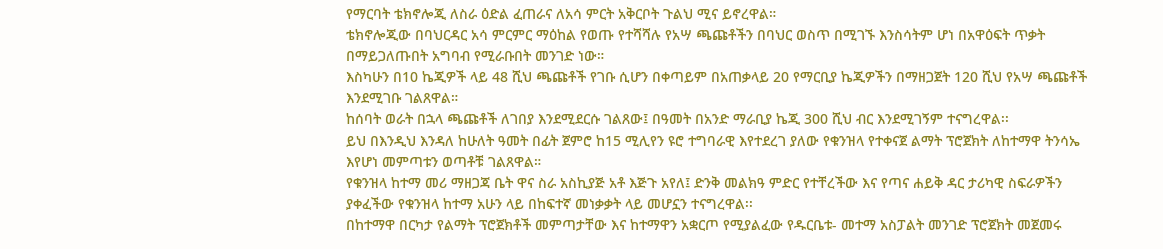የማርባት ቴክኖሎጂ ለስራ ዕድል ፈጠራና ለአሳ ምርት አቅርቦት ጉልህ ሚና ይኖረዋል።
ቴክኖሎጂው በባህርዳር አሳ ምርምር ማዕከል የወጡ የተሻሻሉ የአሣ ጫጩቶችን በባህር ወስጥ በሚገኙ እንስሳትም ሆነ በአዋዕፍት ጥቃት በማይጋለጡበት አግባብ የሚራቡበት መንገድ ነው።
እስካሁን በ10 ኬጂዎች ላይ 48 ሺህ ጫጩቶች የገቡ ሲሆን በቀጣይም በአጠቃላይ 20 የማርቢያ ኬጂዎችን በማዘጋጀት 120 ሺህ የአሣ ጫጩቶች እንደሚገቡ ገልጸዋል።
ከሰባት ወራት በኋላ ጫጩቶች ለገበያ እንደሚደርሱ ገልጸው፤ በዓመት በአንድ ማራቢያ ኬጂ 300 ሺህ ብር እንደሚገኝም ተናግረዋል፡፡
ይህ በእንዲህ እንዳለ ከሁለት ዓመት በፊት ጀምሮ ከ15 ሚሊየን ዩሮ ተግባራዊ እየተደረገ ያለው የቁንዝላ የተቀናጀ ልማት ፕሮጀክት ለከተማዋ ትንሳኤ እየሆነ መምጣቱን ወጣቶቹ ገልጸዋል።
የቁንዝላ ከተማ መሪ ማዘጋጃ ቤት ዋና ስራ አስኪያጅ አቶ እጅጉ አየለ፤ ድንቅ መልክዓ ምድር የተቸረችው እና የጣና ሐይቅ ዳር ታሪካዊ ስፍራዎችን ያቀፈችው የቁንዝላ ከተማ አሁን ላይ በከፍተኛ መነቃቃት ላይ መሆኗን ተናግረዋል፡፡
በከተማዋ በርካታ የልማት ፕሮጀክቶች መምጣታቸው እና ከተማዋን አቋርጦ የሚያልፈው የዱርቤቱ- መተማ አስፓልት መንገድ ፕሮጀክት መጀመሩ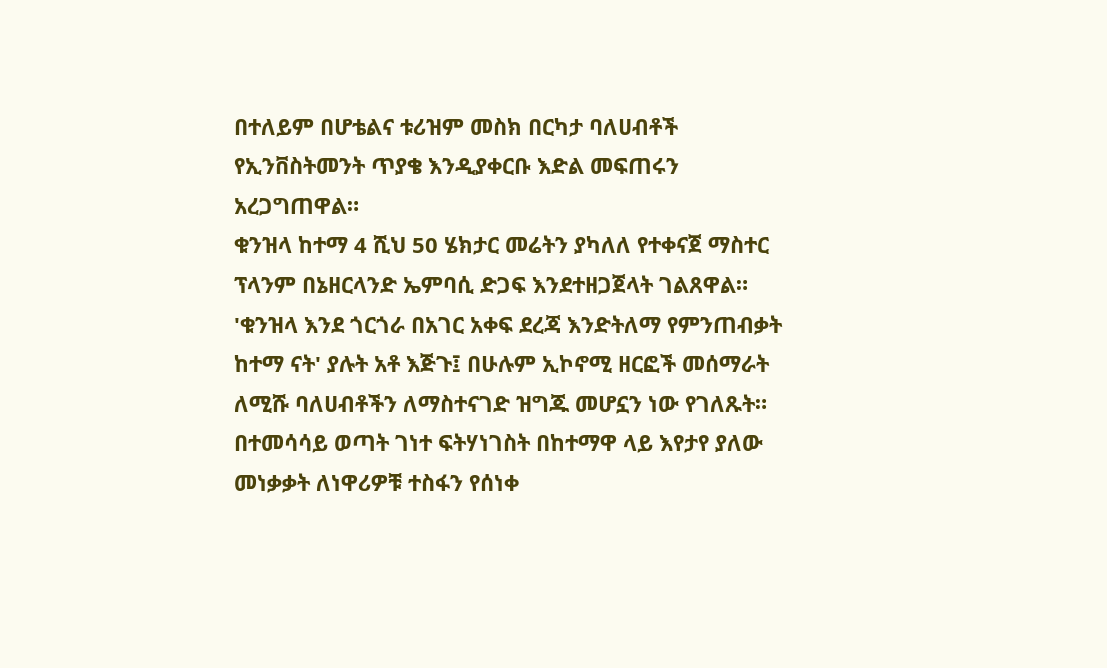በተለይም በሆቴልና ቱሪዝም መስክ በርካታ ባለሀብቶች የኢንቨስትመንት ጥያቄ እንዲያቀርቡ እድል መፍጠሩን አረጋግጠዋል።
ቁንዝላ ከተማ 4 ሺህ 50 ሄክታር መሬትን ያካለለ የተቀናጀ ማስተር ፕላንም በኔዘርላንድ ኤምባሲ ድጋፍ እንደተዘጋጀላት ገልጸዋል።
'ቁንዝላ እንደ ጎርጎራ በአገር አቀፍ ደረጃ እንድትለማ የምንጠብቃት ከተማ ናት' ያሉት አቶ እጅጉ፤ በሁሉም ኢኮኖሚ ዘርፎች መሰማራት ለሚሹ ባለሀብቶችን ለማስተናገድ ዝግጁ መሆኗን ነው የገለጹት።
በተመሳሳይ ወጣት ገነተ ፍትሃነገስት በከተማዋ ላይ እየታየ ያለው መነቃቃት ለነዋሪዎቹ ተስፋን የሰነቀ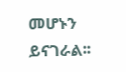መሆኑን ይናገራል፡፡